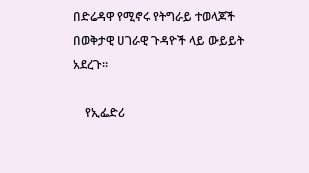በድሬዳዋ የሚኖሩ የትግራይ ተወላጆች በወቅታዊ ሀገራዊ ጉዳዮች ላይ ውይይት አደረጉ።

    የኢፌድሪ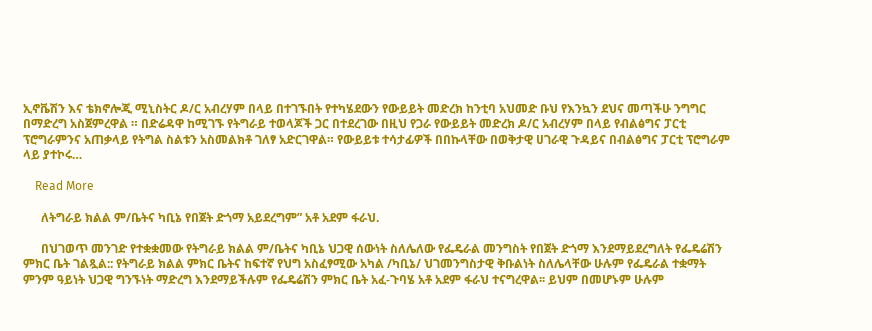ኢኖቬሽን እና ቴክኖሎጂ ሚኒስትር ዶ/ር አብረሃም በላይ በተገኙበት የተካሄደውን የውይይት መድረክ ከንቲባ አህመድ ቡህ የእንኳን ደህና መጣችሁ ንግግር በማድረግ አስጀምረዋል ። በድሬዳዋ ከሚገኙ የትግራይ ተወላጆች ጋር በተደረገው በዚህ የጋራ የውይይት መድረክ ዶ/ር አብረሃም በላይ የብልፅግና ፓርቲ ፕሮግራምንና አጠቃላይ የትግል ስልቱን አስመልክቶ ገለፃ አድርገዋል። የውይይቱ ተሳታፊዎች በበኩላቸው በወቅታዊ ሀገራዊ ጉዳይና በብልፅግና ፓርቲ ፕሮግራም ላይ ያተኮሩ…

    Read More

      ለትግራይ ክልል ም/ቤትና ካቢኔ የበጀት ድጎማ አይደረግም” አቶ አደም ፋራህ.

      በህገወጥ መንገድ የተቋቋመው የትግራይ ክልል ም/ቤትና ካቢኔ ህጋዊ ሰውነት ስለሌለው የፌዴራል መንግስት የበጀት ድጎማ እንደማይደረግለት የፌዴሬሽን ምክር ቤት ገልጿል:: የትግራይ ክልል ምክር ቤትና ከፍተኛ የህግ አስፈፃሚው አካል /ካቢኔ/ ህገመንግስታዊ ቅቡልነት ስለሌላቸው ሁሉም የፌዴራል ተቋማት ምንም ዓይነት ህጋዊ ግንኙነት ማድረግ እንደማይችሉም የፌዴሬሽን ምክር ቤት አፈ-ጉባሄ አቶ አደም ፋራህ ተናግረዋል፡፡ ይህም በመሆኑም ሁሉም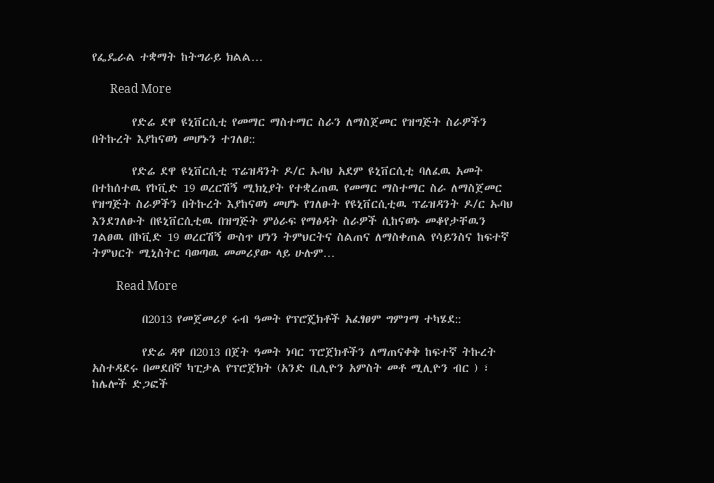የፌዴራል ተቋማት ከትግራይ ክልል…

      Read More

        የድሬ ደዋ ዩኒቨርሲቲ የመማር ማስተማር ስራን ለማስጀመር የዝግጅት ስራዎችን በትኩረት እያከናወነ መሆኑን ተገለፀ::

        የድሬ ደዋ ዩኒቨርሲቲ ፕሬዝዳንት ዶ/ር ኡባህ አደም ዩኒቨርሲቲ ባለፈዉ አመት በተከሰተዉ የኮቪድ 19 ወረርሽኝ ሚክኒያት የተቋረጠዉ የመማር ማስተማር ስራ ለማስጀመር የዝግጅት ስራዎችን በትኩረት እያከናወነ መሆኑ የገለፁት የዩኒቨርሲቲዉ ፕሬዝዳንት ዶ/ር ኡባህ እንደገለፁት በዩኒቨርሲቲዉ በዝግጅት ምዕራፍ የማፅዳት ስራዎች ሲከናወኑ መቆየታቸዉን ገልፀዉ በኮቪድ 19 ወረርሽኝ ውስጥ ሆነን ትምህርትና ስልጠና ለማስቀጠል የሳይንስና ከፍተኛ ትምህርት ሚኒስትር ባወጣዉ መመሪያው ላይ ሁሉም…

        Read More

          በ2013 የመጀመሪያ ሩብ ዓመት የፕሮጄክቶች አፈፃፀም ግምገማ ተካሄደ::

          የድሬ ዳዋ በ2013 በጀት ዓመት ነባር ፕሮጀክቶችን ለማጠናቀቅ ከፍተኛ ትኩረት አስተዳደሩ በመደበኛ ካፒታል የፕሮጀክት (አንድ ቢሊዮን አምስት መቶ ሚሊዮን ብር ) ፣ ከሌሎች ድጋፎች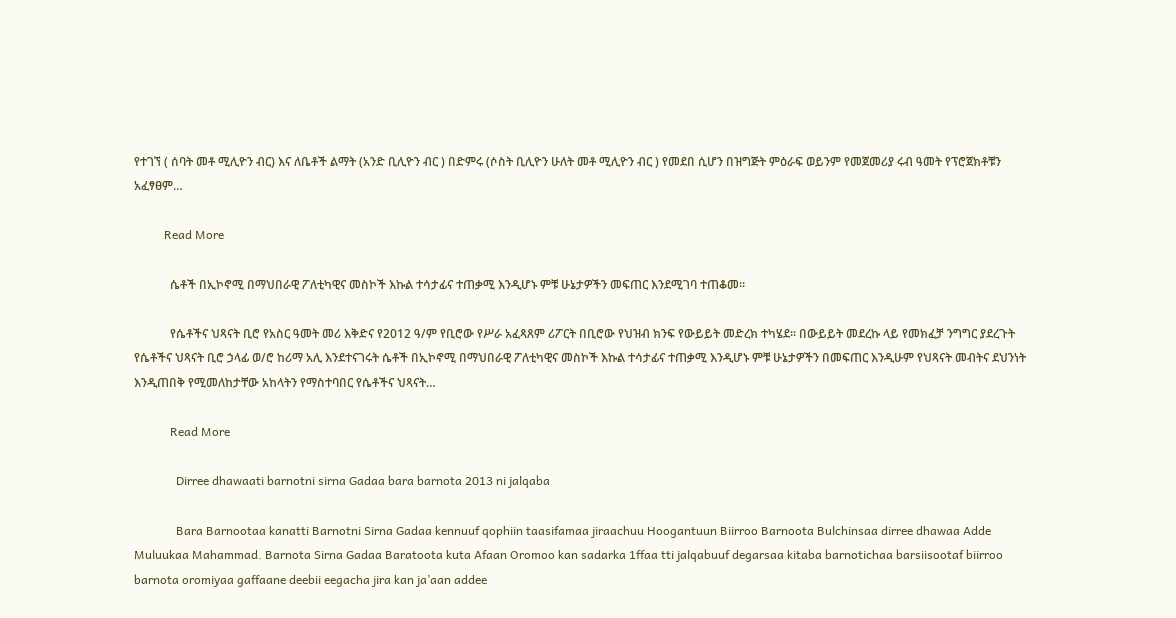የተገኘ ( ሰባት መቶ ሚሊዮን ብር) እና ለቤቶች ልማት (አንድ ቢሊዮን ብር ) በድምሩ (ሶስት ቢሊዮን ሁለት መቶ ሚሊዮን ብር ) የመደበ ሲሆን በዝግጅት ምዕራፍ ወይንም የመጀመሪያ ሩብ ዓመት የፕሮጀክቶቹን አፈፃፀም…

          Read More

            ሴቶች በኢኮኖሚ በማህበራዊ ፖለቲካዊና መስኮች እኩል ተሳታፊና ተጠቃሚ እንዲሆኑ ምቹ ሁኔታዎችን መፍጠር እንደሚገባ ተጠቆመ፡፡

            የሴቶችና ህጻናት ቢሮ የአስር ዓመት መሪ እቅድና የ2012 ዓ/ም የቢሮው የሥራ አፈጻጸም ሪፖርት በቢሮው የህዝብ ክንፍ የውይይት መድረክ ተካሄደ፡፡ በውይይት መደረኩ ላይ የመክፈቻ ንግግር ያደረጉት የሴቶችና ህጻናት ቢሮ ኃላፊ ወ/ሮ ከሪማ አሊ እንደተናገሩት ሴቶች በኢኮኖሚ በማህበራዊ ፖለቲካዊና መስኮች እኩል ተሳታፊና ተጠቃሚ እንዲሆኑ ምቹ ሁኔታዎችን በመፍጠር እንዲሁም የህጻናት መብትና ደህንነት እንዲጠበቅ የሚመለከታቸው አከላትን የማስተባበር የሴቶችና ህጻናት…

            Read More

              Dirree dhawaati barnotni sirna Gadaa bara barnota 2013 ni jalqaba

              Bara Barnootaa kanatti Barnotni Sirna Gadaa kennuuf qophiin taasifamaa jiraachuu Hoogantuun Biirroo Barnoota Bulchinsaa dirree dhawaa Adde Muluukaa Mahammad. Barnota Sirna Gadaa Baratoota kuta Afaan Oromoo kan sadarka 1ffaa tti jalqabuuf degarsaa kitaba barnotichaa barsiisootaf biirroo barnota oromiyaa gaffaane deebii eegacha jira kan ja’aan addee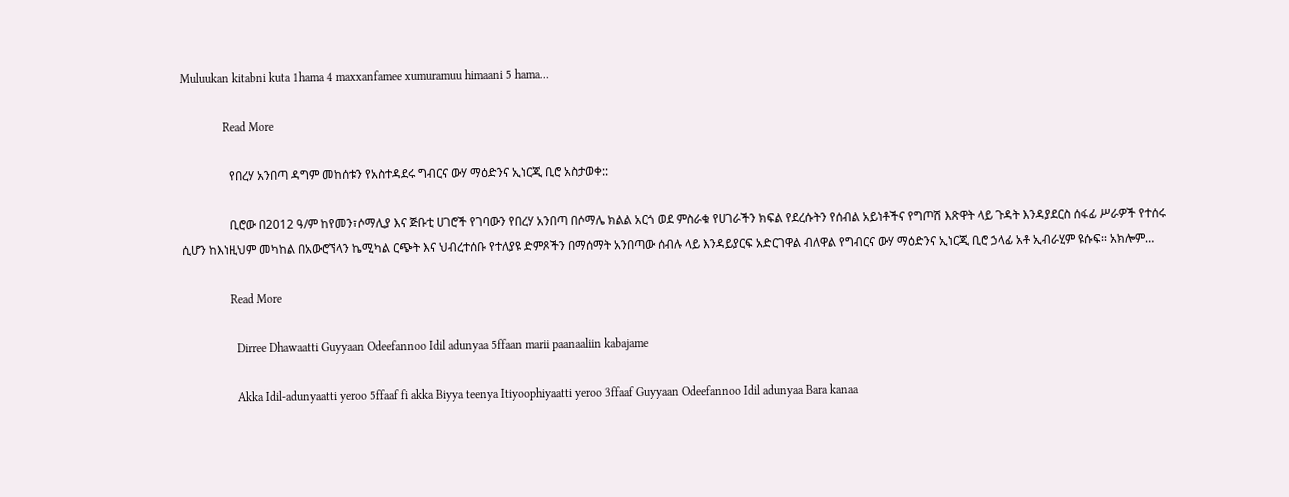Muluukan kitabni kuta 1hama 4 maxxanfamee xumuramuu himaani 5 hama…

              Read More

                የበረሃ አንበጣ ዳግም መከሰቱን የአስተዳደሩ ግብርና ውሃ ማዕድንና ኢነርጂ ቢሮ አስታወቀ::

                ቢሮው በ2012 ዓ/ም ከየመን፣ሶማሊያ እና ጅቡቲ ሀገሮች የገባውን የበረሃ አንበጣ በሶማሌ ክልል አርጎ ወደ ምስራቁ የሀገራችን ክፍል የደረሱትን የሰብል አይነቶችና የግጦሽ እጽዋት ላይ ጉዳት እንዳያደርስ ሰፋፊ ሥራዎች የተሰሩ ሲሆን ከእነዚህም መካከል በአውሮኘላን ኬሚካል ርጭት እና ህብረተሰቡ የተለያዩ ድምጾችን በማሰማት አንበጣው ሰብሉ ላይ እንዳይያርፍ አድርገዋል ብለዋል የግብርና ውሃ ማዕድንና ኢነርጂ ቢሮ ኃላፊ አቶ ኢብራሂም ዩሱፍ፡፡ አክሎም…

                Read More

                  Dirree Dhawaatti Guyyaan Odeefannoo Idil adunyaa 5ffaan marii paanaaliin kabajame

                  Akka Idil-adunyaatti yeroo 5ffaaf fi akka Biyya teenya Itiyoophiyaatti yeroo 3ffaaf Guyyaan Odeefannoo Idil adunyaa Bara kanaa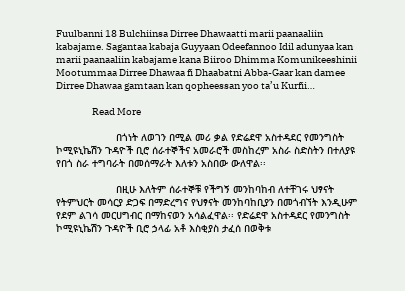Fuulbanni 18 Bulchiinsa Dirree Dhawaatti marii paanaaliin kabajame. Sagantaa kabaja Guyyaan Odeefannoo Idil adunyaa kan marii paanaaliin kabajame kana Biiroo Dhimma Komunikeeshinii Mootummaa Dirree Dhawaa fi Dhaabatni Abba-Gaar kan damee Dirree Dhawaa gamtaan kan qopheessan yoo ta’u Kurfii…

                  Read More

                    በጎነት ለወገን በሚል መሪ ቃል የድሬደዋ አስተዳደር የመንግስት ኮሚዩኒኬሽን ጉዳዮች ቢሮ ሰራተኞችና አመራሮች መስከረም አስራ ስድስትን በተለያዩ የበጎ ስራ ተግባራት በመሰማራት እለቱን አስበው ውለዋል፡፡

                    በዚሁ እለትም ሰራተኞቹ የችግኝ መንከባከብ ለተቸገሩ ህፃናት የትምህርት መሳርያ ድጋፍ በማድረግና የህፃናት መንከባከቢያን በመጎብኘት እንዲሁም የደም ልገሳ መርሀግብር በማከናወን አሳልፈዋል፡፡ የድሬደዋ አስተዳደር የመንግስት ኮሚዩኒኬሽን ጉዳዮች ቢሮ ኃላፊ አቶ እስቂያስ ታፈሰ በወቅቱ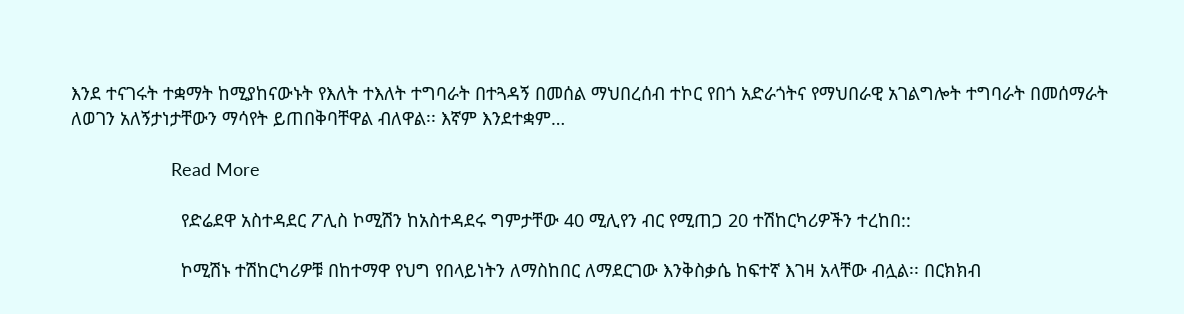እንደ ተናገሩት ተቋማት ከሚያከናውኑት የእለት ተእለት ተግባራት በተጓዳኝ በመሰል ማህበረሰብ ተኮር የበጎ አድራጎትና የማህበራዊ አገልግሎት ተግባራት በመሰማራት ለወገን አለኝታነታቸውን ማሳየት ይጠበቅባቸዋል ብለዋል፡፡ እኛም እንደተቋም…

                    Read More

                      የድሬደዋ አስተዳደር ፖሊስ ኮሚሽን ከአስተዳደሩ ግምታቸው 40 ሚሊየን ብር የሚጠጋ 20 ተሽከርካሪዎችን ተረከበ::

                      ኮሚሽኑ ተሽከርካሪዎቹ በከተማዋ የህግ የበላይነትን ለማስከበር ለማደርገው እንቅስቃሴ ከፍተኛ እገዛ አላቸው ብሏል፡፡ በርክክብ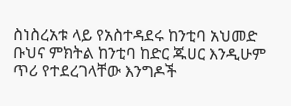ስነስረአቱ ላይ የአስተዳደሩ ከንቲባ አህመድ ቡህና ምክትል ከንቲባ ከድር ጁሀር እንዲሁም ጥሪ የተደረገላቸው እንግዶች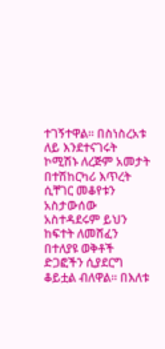ተገኝተዋል፡፡ በስነስረአቱ ለይ እንደተናገሩት ኮሚሽኑ ለረጅም አመታት በተሽከርካሪ እጥረት ሲቸገር መቆየቱን አስታውሰው አስተዳደሩም ይህን ከፍተት ለመሸፈን በተለያዩ ወቅቶች ድጋፎችን ሲያደርግ ቆይቷል ብለዋል፡፡ በእለቱ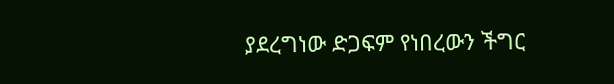ያደረግነው ድጋፍም የነበረውን ችግር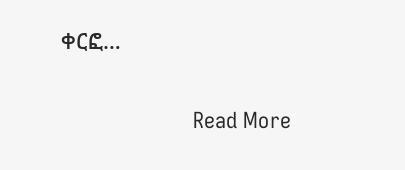ቀርፎ…

                      Read More